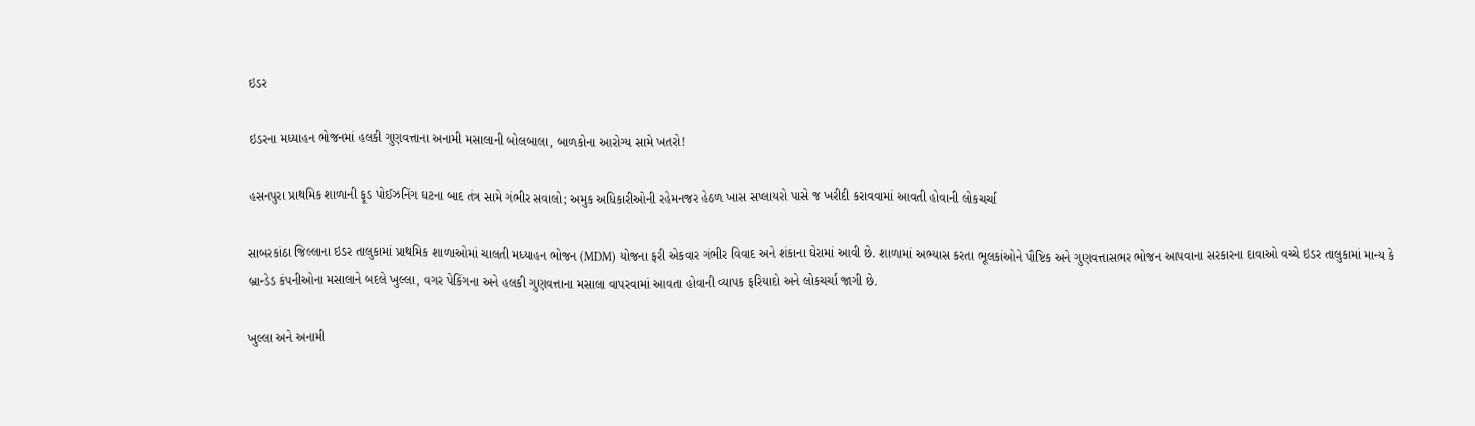ઇડર

ઇડરના મધ્યાહન ભોજનમાં હલકી ગુણવત્તાના અનામી મસાલાની બોલબાલા, બાળકોના આરોગ્ય સામે ખતરો!

હસનપુરા પ્રાથમિક શાળાની ફૂડ પોઈઝનિંગ ઘટના બાદ તંત્ર સામે ગંભીર સવાલો; અમુક અધિકારીઓની રહેમનજર હેઠળ ખાસ સપ્લાયરો પાસે જ ખરીદી કરાવવામાં આવતી હોવાની લોકચર્ચા

સાબરકાંઠા જિલ્લાના ઇડર તાલુકામાં પ્રાથમિક શાળાઓમાં ચાલતી મધ્યાહન ભોજન (MDM) યોજના ફરી એકવાર ગંભીર વિવાદ અને શંકાના ઘેરામાં આવી છે. શાળામાં અભ્યાસ કરતા ભૂલકાંઓને પૌષ્ટિક અને ગુણવત્તાસભર ભોજન આપવાના સરકારના દાવાઓ વચ્ચે ઇડર તાલુકામાં માન્ય કે બ્રાન્ડેડ કંપનીઓના મસાલાને બદલે ખુલ્લા, વગર પેકિંગના અને હલકી ગુણવત્તાના મસાલા વાપરવામાં આવતા હોવાની વ્યાપક ફરિયાદો અને લોકચર્ચા જાગી છે.

ખુલ્લા અને અનામી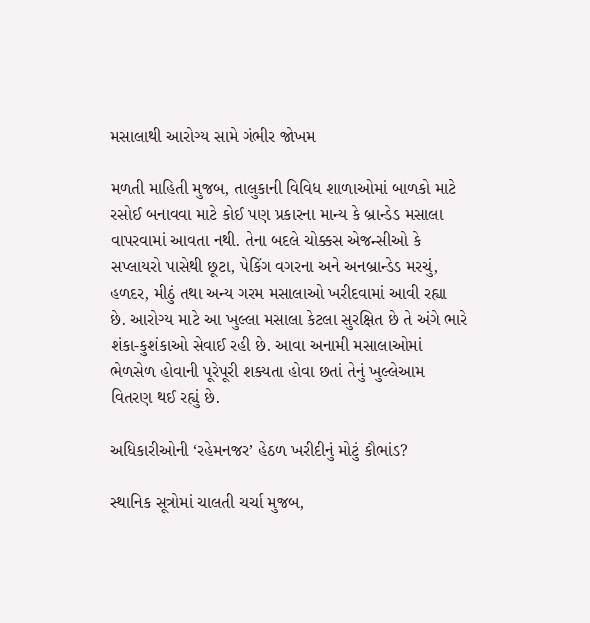મસાલાથી આરોગ્ય સામે ગંભીર જોખમ

મળતી માહિતી મુજબ, તાલુકાની વિવિધ શાળાઓમાં બાળકો માટે રસોઈ બનાવવા માટે કોઈ પણ પ્રકારના માન્ય કે બ્રાન્ડેડ મસાલા વાપરવામાં આવતા નથી. તેના બદલે ચોક્કસ એજન્સીઓ કે સપ્લાયરો પાસેથી છૂટા, પેકિંગ વગરના અને અનબ્રાન્ડેડ મરચું, હળદર, મીઠું તથા અન્ય ગરમ મસાલાઓ ખરીદવામાં આવી રહ્યા છે. આરોગ્ય માટે આ ખુલ્લા મસાલા કેટલા સુરક્ષિત છે તે અંગે ભારે શંકા-કુશંકાઓ સેવાઈ રહી છે. આવા અનામી મસાલાઓમાં ભેળસેળ હોવાની પૂરેપૂરી શક્યતા હોવા છતાં તેનું ખુલ્લેઆમ વિતરણ થઈ રહ્યું છે.

અધિકારીઓની ‘રહેમનજર’ હેઠળ ખરીદીનું મોટું કૌભાંડ?

સ્થાનિક સૂત્રોમાં ચાલતી ચર્ચા મુજબ,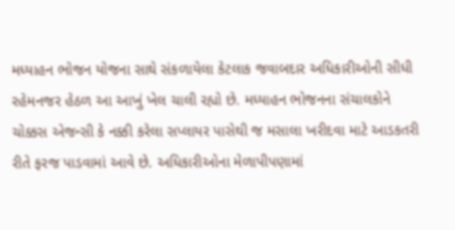મધ્યાહન ભોજન યોજના સાથે સંકળાયેલા કેટલાક જવાબદાર અધિકારીઓની સીધી રહેમનજર હેઠળ આ આખું ખેલ ચાલી રહ્યો છે. મધ્યાહન ભોજનના સંચાલકોને ચોક્કસ એજન્સી કે નક્કી કરેલા સપ્લાયર પાસેથી જ મસાલા ખરીદવા માટે આડકતરી રીતે ફરજ પાડવામાં આવે છે. અધિકારીઓના મેળાપીપણામાં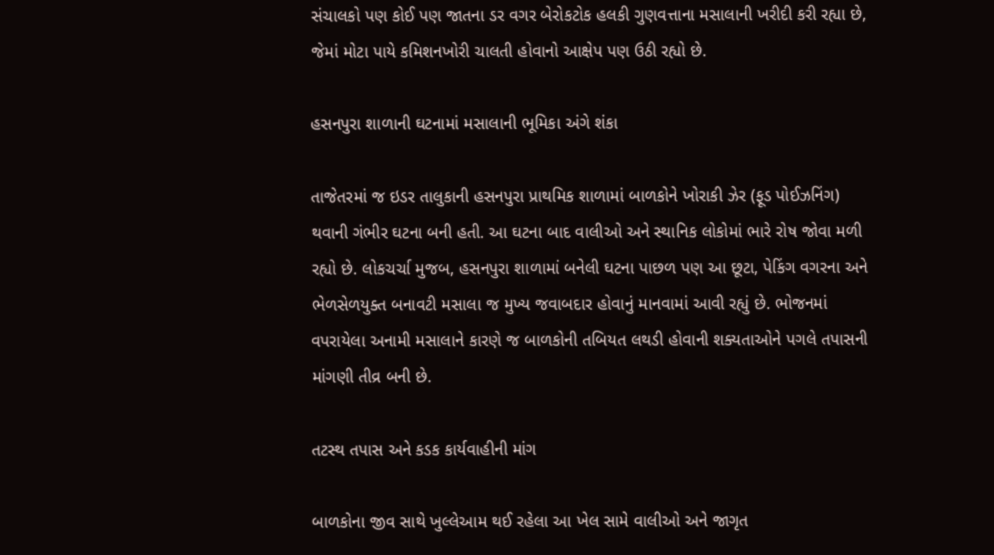સંચાલકો પણ કોઈ પણ જાતના ડર વગર બેરોકટોક હલકી ગુણવત્તાના મસાલાની ખરીદી કરી રહ્યા છે, જેમાં મોટા પાયે કમિશનખોરી ચાલતી હોવાનો આક્ષેપ પણ ઉઠી રહ્યો છે.

હસનપુરા શાળાની ઘટનામાં મસાલાની ભૂમિકા અંગે શંકા

તાજેતરમાં જ ઇડર તાલુકાની હસનપુરા પ્રાથમિક શાળામાં બાળકોને ખોરાકી ઝેર (ફૂડ પોઈઝનિંગ) થવાની ગંભીર ઘટના બની હતી. આ ઘટના બાદ વાલીઓ અને સ્થાનિક લોકોમાં ભારે રોષ જોવા મળી રહ્યો છે. લોકચર્ચા મુજબ, હસનપુરા શાળામાં બનેલી ઘટના પાછળ પણ આ છૂટા, પેકિંગ વગરના અને ભેળસેળયુક્ત બનાવટી મસાલા જ મુખ્ય જવાબદાર હોવાનું માનવામાં આવી રહ્યું છે. ભોજનમાં વપરાયેલા અનામી મસાલાને કારણે જ બાળકોની તબિયત લથડી હોવાની શક્યતાઓને પગલે તપાસની માંગણી તીવ્ર બની છે.

તટસ્થ તપાસ અને કડક કાર્યવાહીની માંગ

બાળકોના જીવ સાથે ખુલ્લેઆમ થઈ રહેલા આ ખેલ સામે વાલીઓ અને જાગૃત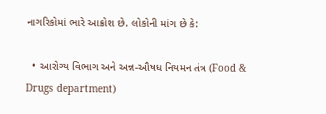નાગરિકોમાં ભારે આક્રોશ છે. લોકોની માંગ છે કે:

  • આરોગ્ય વિભાગ અને અન્ન-ઔષધ નિયમન તંત્ર (Food & Drugs department)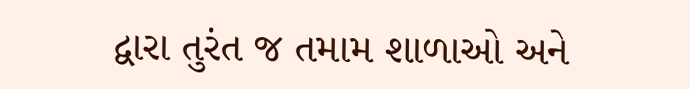દ્વારા તુરંત જ તમામ શાળાઓ અને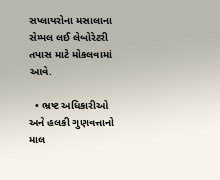સપ્લાયરોના મસાલાના સેમ્પલ લઈ લેબોરેટરી તપાસ માટે મોકલવામાં આવે.

  • ભ્રષ્ટ અધિકારીઓ અને હલકી ગુણવત્તાનો માલ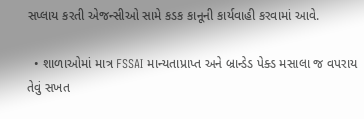સપ્લાય કરતી એજન્સીઓ સામે કડક કાનૂની કાર્યવાહી કરવામાં આવે.

  • શાળાઓમાં માત્ર FSSAI માન્યતાપ્રાપ્ત અને બ્રાન્ડેડ પેક્ડ મસાલા જ વપરાય તેવું સખત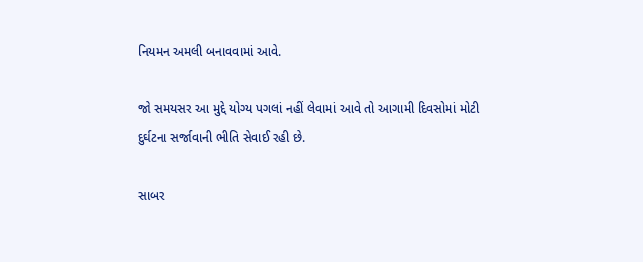નિયમન અમલી બનાવવામાં આવે.

જો સમયસર આ મુદ્દે યોગ્ય પગલાં નહીં લેવામાં આવે તો આગામી દિવસોમાં મોટી દુર્ઘટના સર્જાવાની ભીતિ સેવાઈ રહી છે.

સાબર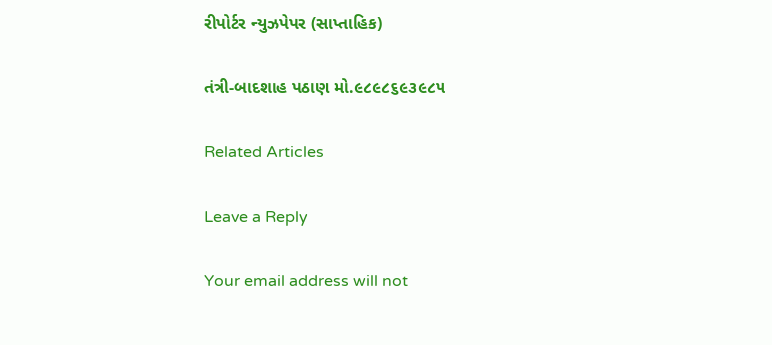રીપોર્ટર ન્યુઝપેપર (સાપ્તાહિક)

તંત્રી-બાદશાહ પઠાણ મો.૯૮૯૮૬૯૩૯૮૫

Related Articles

Leave a Reply

Your email address will not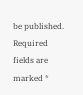be published. Required fields are marked *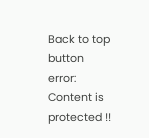Back to top button
error: Content is protected !!